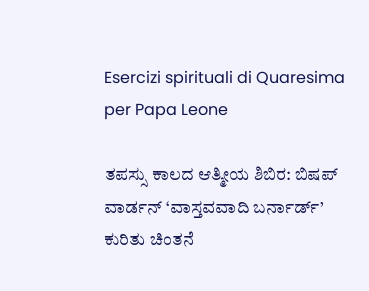Esercizi spirituali di Quaresima per Papa Leone

ತಪಸ್ಸು ಕಾಲದ ಆತ್ಮೀಯ ಶಿಬಿರ: ಬಿಷಪ್ ವಾರ್ಡನ್ ‘ವಾಸ್ತವವಾದಿ ಬರ್ನಾರ್ಡ್’ ಕುರಿತು ಚಿಂತನೆ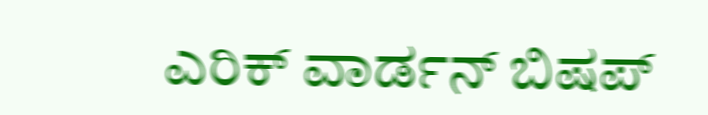ಎರಿಕ್ ವಾರ್ಡನ್ ಬಿಷಪ್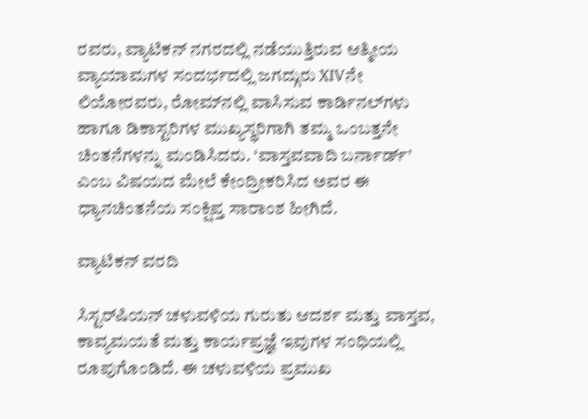ರವರು, ವ್ಯಾಟಿಕನ್ ನಗರದಲ್ಲಿ ನಡೆಯುತ್ತಿರುವ ಆತ್ಮೀಯ ವ್ಯಾಯಾಮಗಳ ಸಂದರ್ಭದಲ್ಲಿ ಜಗದ್ಗುರು XIVನೇ ಲಿಯೋರವರು, ರೋಮ್‌ನಲ್ಲಿ ವಾಸಿಸುವ ಕಾರ್ಡಿನಲ್‌ಗಳು ಹಾಗೂ ಡಿಕಾಸ್ಟರಿಗಳ ಮುಖ್ಯಸ್ಥರಿಗಾಗಿ ತಮ್ಮ ಒಂಬತ್ತನೇ ಚಿಂತನೆಗಳನ್ನು ಮಂಡಿಸಿದರು. ‘ವಾಸ್ತವವಾದಿ ಬರ್ನಾರ್ಡ್’ ಎಂಬ ವಿಷಯದ ಮೇಲೆ ಕೇಂದ್ರೀಕರಿಸಿದ ಅವರ ಈ ಧ್ಯಾನಚಿಂತನೆಯ ಸಂಕ್ಷಿಪ್ತ ಸಾರಾಂಶ ಹೀಗಿದೆ.

ವ್ಯಾಟಿಕನ್ ವರದಿ

ಸಿಸ್ಟರ್‌ಷಿಯನ್ ಚಳುವಳಿಯ ಗುರುತು ಆದರ್ಶ ಮತ್ತು ವಾಸ್ತವ, ಕಾವ್ಯಮಯತೆ ಮತ್ತು ಕಾರ್ಯಪ್ರಜ್ಞೆ ಇವುಗಳ ಸಂಧಿಯಲ್ಲಿ ರೂಪುಗೊಂಡಿದೆ. ಈ ಚಳುವಳಿಯ ಪ್ರಮುಖ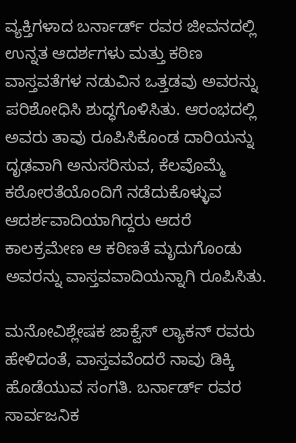ವ್ಯಕ್ತಿಗಳಾದ ಬರ್ನಾರ್ಡ್ ರವರ ಜೀವನದಲ್ಲಿ ಉನ್ನತ ಆದರ್ಶಗಳು ಮತ್ತು ಕಠಿಣ ವಾಸ್ತವತೆಗಳ ನಡುವಿನ ಒತ್ತಡವು ಅವರನ್ನು ಪರಿಶೋಧಿಸಿ ಶುದ್ಧಗೊಳಿಸಿತು. ಆರಂಭದಲ್ಲಿ ಅವರು ತಾವು ರೂಪಿಸಿಕೊಂಡ ದಾರಿಯನ್ನು ದೃಢವಾಗಿ ಅನುಸರಿಸುವ, ಕೆಲವೊಮ್ಮೆ ಕಠೋರತೆಯೊಂದಿಗೆ ನಡೆದುಕೊಳ್ಳುವ ಆದರ್ಶವಾದಿಯಾಗಿದ್ದರು ಆದರೆ ಕಾಲಕ್ರಮೇಣ ಆ ಕಠಿಣತೆ ಮೃದುಗೊಂಡು ಅವರನ್ನು ವಾಸ್ತವವಾದಿಯನ್ನಾಗಿ ರೂಪಿಸಿತು.

ಮನೋವಿಶ್ಲೇಷಕ ಜಾಕ್ವೆಸ್ ಲ್ಯಾಕನ್ ರವರು  ಹೇಳಿದಂತೆ, ವಾಸ್ತವವೆಂದರೆ ನಾವು ಡಿಕ್ಕಿ ಹೊಡೆಯುವ ಸಂಗತಿ. ಬರ್ನಾರ್ಡ್ ರವರ ಸಾರ್ವಜನಿಕ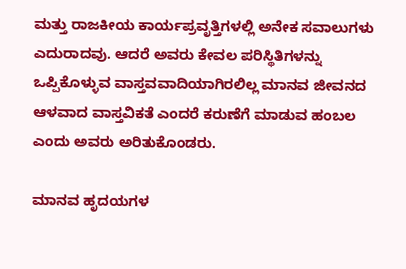ಮತ್ತು ರಾಜಕೀಯ ಕಾರ್ಯಪ್ರವೃತ್ತಿಗಳಲ್ಲಿ ಅನೇಕ ಸವಾಲುಗಳು ಎದುರಾದವು. ಆದರೆ ಅವರು ಕೇವಲ ಪರಿಸ್ಥಿತಿಗಳನ್ನು ಒಪ್ಪಿಕೊಳ್ಳುವ ವಾಸ್ತವವಾದಿಯಾಗಿರಲಿಲ್ಲ ಮಾನವ ಜೀವನದ ಆಳವಾದ ವಾಸ್ತವಿಕತೆ ಎಂದರೆ ಕರುಣೆಗೆ ಮಾಡುವ ಹಂಬಲ ಎಂದು ಅವರು ಅರಿತುಕೊಂಡರು.

ಮಾನವ ಹೃದಯಗಳ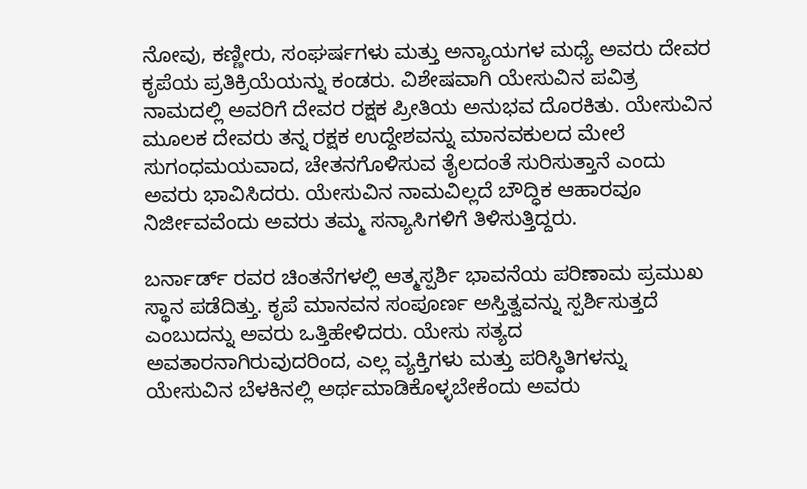ನೋವು, ಕಣ್ಣೀರು, ಸಂಘರ್ಷಗಳು ಮತ್ತು ಅನ್ಯಾಯಗಳ ಮಧ್ಯೆ ಅವರು ದೇವರ ಕೃಪೆಯ ಪ್ರತಿಕ್ರಿಯೆಯನ್ನು ಕಂಡರು. ವಿಶೇಷವಾಗಿ ಯೇಸುವಿನ ಪವಿತ್ರ ನಾಮದಲ್ಲಿ ಅವರಿಗೆ ದೇವರ ರಕ್ಷಕ ಪ್ರೀತಿಯ ಅನುಭವ ದೊರಕಿತು. ಯೇಸುವಿನ ಮೂಲಕ ದೇವರು ತನ್ನ ರಕ್ಷಕ ಉದ್ದೇಶವನ್ನು ಮಾನವಕುಲದ ಮೇಲೆ ಸುಗಂಧಮಯವಾದ, ಚೇತನಗೊಳಿಸುವ ತೈಲದಂತೆ ಸುರಿಸುತ್ತಾನೆ ಎಂದು ಅವರು ಭಾವಿಸಿದರು. ಯೇಸುವಿನ ನಾಮವಿಲ್ಲದೆ ಬೌದ್ಧಿಕ ಆಹಾರವೂ ನಿರ್ಜೀವವೆಂದು ಅವರು ತಮ್ಮ ಸನ್ಯಾಸಿಗಳಿಗೆ ತಿಳಿಸುತ್ತಿದ್ದರು.

ಬರ್ನಾರ್ಡ್ ರವರ ಚಿಂತನೆಗಳಲ್ಲಿ ಆತ್ಮಸ್ಪರ್ಶಿ ಭಾವನೆಯ ಪರಿಣಾಮ ಪ್ರಮುಖ ಸ್ಥಾನ ಪಡೆದಿತ್ತು. ಕೃಪೆ ಮಾನವನ ಸಂಪೂರ್ಣ ಅಸ್ತಿತ್ವವನ್ನು ಸ್ಪರ್ಶಿಸುತ್ತದೆ ಎಂಬುದನ್ನು ಅವರು ಒತ್ತಿಹೇಳಿದರು. ಯೇಸು ಸತ್ಯದ ಅವತಾರನಾಗಿರುವುದರಿಂದ, ಎಲ್ಲ ವ್ಯಕ್ತಿಗಳು ಮತ್ತು ಪರಿಸ್ಥಿತಿಗಳನ್ನು ಯೇಸುವಿನ ಬೆಳಕಿನಲ್ಲಿ ಅರ್ಥಮಾಡಿಕೊಳ್ಳಬೇಕೆಂದು ಅವರು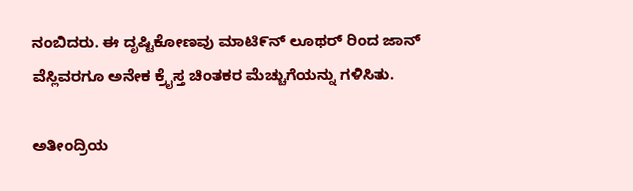ನಂಬಿದರು. ಈ ದೃಷ್ಟಿಕೋಣವು ಮಾಟಿ೯ನ್ ಲೂಥರ್ ರಿಂದ ಜಾನ್ ವೆಸ್ಲಿವರಗೂ ಅನೇಕ ಕ್ರೈಸ್ತ ಚಿಂತಕರ ಮೆಚ್ಚುಗೆಯನ್ನು ಗಳಿಸಿತು.

ಅತೀಂದ್ರಿಯ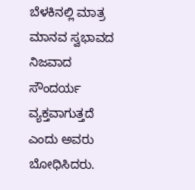ಬೆಳಕಿನಲ್ಲಿ ಮಾತ್ರ ಮಾನವ ಸ್ವಭಾವದ ನಿಜವಾದ ಸೌಂದರ್ಯ ವ್ಯಕ್ತವಾಗುತ್ತದೆ ಎಂದು ಅವರು ಬೋಧಿಸಿದರು.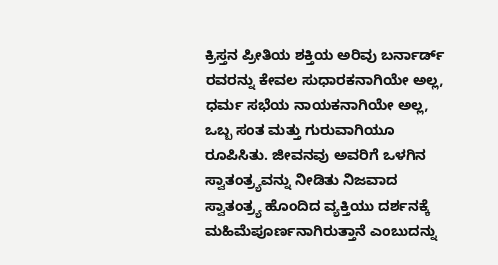ಕ್ರಿಸ್ತನ ಪ್ರೀತಿಯ ಶಕ್ತಿಯ ಅರಿವು ಬರ್ನಾರ್ಡ್ ರವರನ್ನು ಕೇವಲ ಸುಧಾರಕನಾಗಿಯೇ ಅಲ್ಲ, ಧರ್ಮ ಸಭೆಯ ನಾಯಕನಾಗಿಯೇ ಅಲ್ಲ, ಒಬ್ಬ ಸಂತ ಮತ್ತು ಗುರುವಾಗಿಯೂ ರೂಪಿಸಿತು. ಜೀವನವು ಅವರಿಗೆ ಒಳಗಿನ ಸ್ವಾತಂತ್ರ್ಯವನ್ನು ನೀಡಿತು ನಿಜವಾದ ಸ್ವಾತಂತ್ರ್ಯ ಹೊಂದಿದ ವ್ಯಕ್ತಿಯು ದರ್ಶನಕ್ಕೆ ಮಹಿಮೆಪೂರ್ಣನಾಗಿರುತ್ತಾನೆ ಎಂಬುದನ್ನು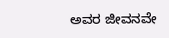ಅವರ ಜೀವನವೇ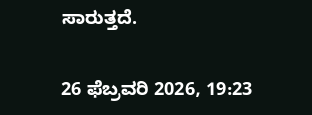ಸಾರುತ್ತದೆ.

26 ಫೆಬ್ರವರಿ 2026, 19:23